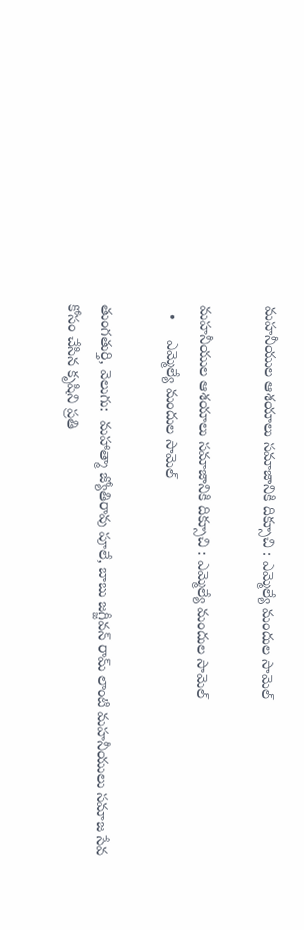మహనీయుల ఆశయాలు సమాజానికి దిక్సూచి : ఎమ్మెల్యే మందుల సామెల్

మహనీయుల ఆశయాలు సమాజానికి దిక్సూచి : ఎమ్మెల్యే మందుల సామెల్
  •     ఎమ్మెల్యే మందుల సామెల్

తుంగతుర్తి, వెలుగు:  మహాత్మా జ్యోతిరావు పూలే, బాబు జగ్జీవన్ రామ్ లాంటి మహనీయులు సమాజ సేవ కోసం చేసిన కృషిని ప్రతి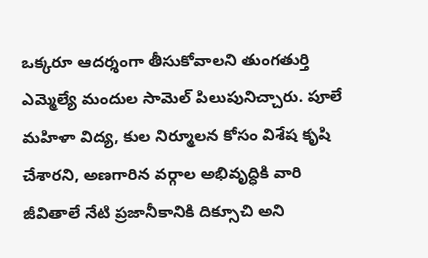ఒక్కరూ ఆదర్శంగా తీసుకోవాలని తుంగతుర్తి ఎమ్మెల్యే మందుల సామెల్ పిలుపునిచ్చారు. పూలే మహిళా విద్య, కుల నిర్మూలన కోసం విశేష కృషి చేశారని, అణగారిన వర్గాల అభివృద్ధికి వారి జీవితాలే నేటి ప్రజానీకానికి దిక్సూచి అని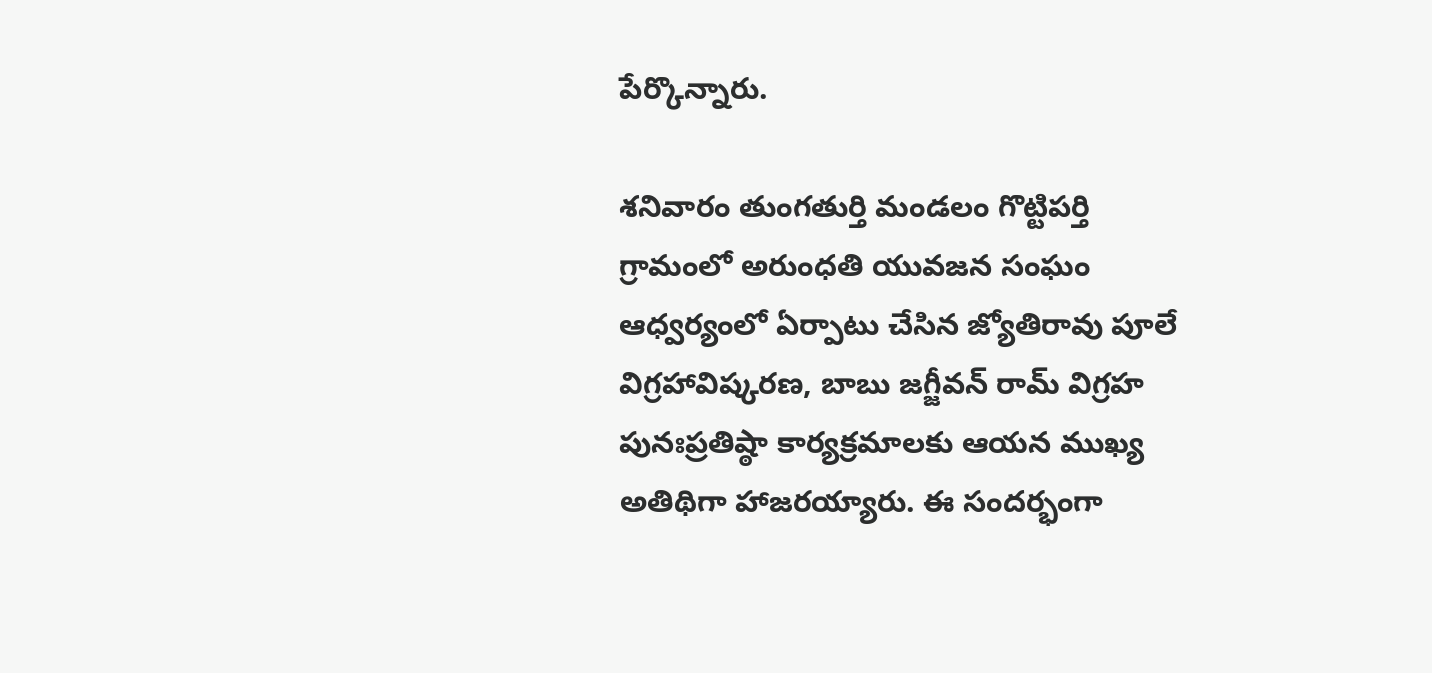పేర్కొన్నారు.

శనివారం తుంగతుర్తి మండలం గొట్టిపర్తి గ్రామంలో అరుంధతి యువజన సంఘం ఆధ్వర్యంలో ఏర్పాటు చేసిన జ్యోతిరావు పూలే విగ్రహావిష్కరణ, బాబు జగ్జీవన్ రామ్ విగ్రహ పునఃప్రతిష్ఠా కార్యక్రమాలకు ఆయన ముఖ్య అతిథిగా హాజరయ్యారు. ఈ సందర్భంగా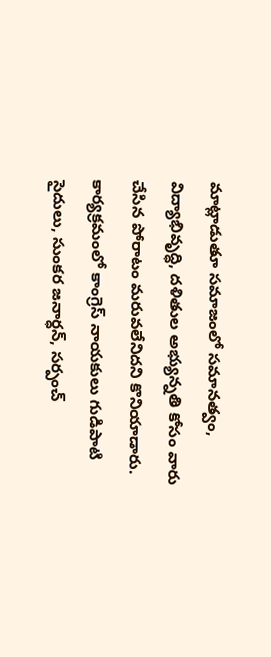మాట్లాడుతూ సమాజంలో సమానత్వం, విద్యాభివృద్ధి, దళితుల అభ్యున్నతి కోసం వారు చేసిన పోరాటం మరువలేనిదని కొనియాడారు. కార్యక్రమంలో కాంగ్రెస్ నాయకులు గుడిపాటి సైదులు, సుంకర జనార్ధన్, సర్పంచ్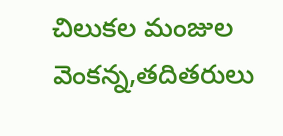చిలుకల మంజుల వెంకన్న,తదితరులు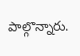పాల్గొన్నారు.